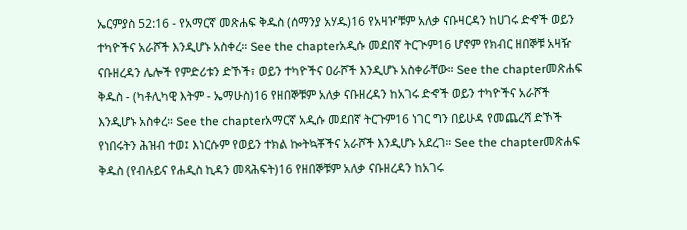ኤርምያስ 52:16 - የአማርኛ መጽሐፍ ቅዱስ (ሰማንያ አሃዱ)16 የአዛዦቹም አለቃ ናቡዛርዳን ከሀገሩ ድኆች ወይን ተካዮችና አራሾች እንዲሆኑ አስቀረ። See the chapterአዲሱ መደበኛ ትርጒም16 ሆኖም የክብር ዘበኞቹ አዛዥ ናቡዘረዳን ሌሎች የምድሪቱን ድኾች፣ ወይን ተካዮችና ዐራሾች እንዲሆኑ አስቀራቸው። See the chapterመጽሐፍ ቅዱስ - (ካቶሊካዊ እትም - ኤማሁስ)16 የዘበኞቹም አለቃ ናቡዘረዳን ከአገሩ ድኆች ወይን ተካዮችና አራሾች እንዲሆኑ አስቀረ። See the chapterአማርኛ አዲሱ መደበኛ ትርጉም16 ነገር ግን በይሁዳ የመጨረሻ ድኾች የነበሩትን ሕዝብ ተወ፤ እነርሱም የወይን ተክል ኰትኳቾችና አራሾች እንዲሆኑ አደረገ። See the chapterመጽሐፍ ቅዱስ (የብሉይና የሐዲስ ኪዳን መጻሕፍት)16 የዘበኞቹም አለቃ ናቡዘረዳን ከአገሩ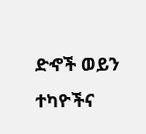ድኆች ወይን ተካዮችና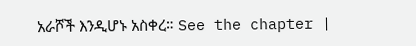አራሾች እንዲሆኑ አስቀረ። See the chapter |